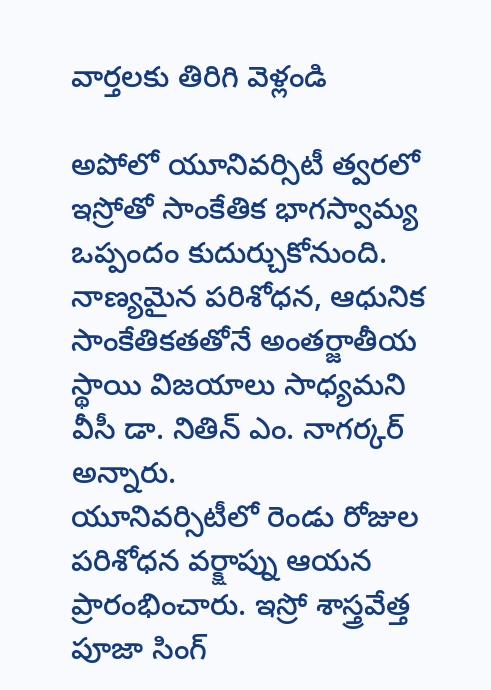వార్తలకు తిరిగి వెళ్లండి

అపోలో యూనివర్సిటీ త్వరలో ఇస్రోతో సాంకేతిక భాగస్వామ్య ఒప్పందం కుదుర్చుకోనుంది. నాణ్యమైన పరిశోధన, ఆధునిక సాంకేతికతతోనే అంతర్జాతీయ స్థాయి విజయాలు సాధ్యమని వీసీ డా. నితిన్ ఎం. నాగర్కర్ అన్నారు.
యూనివర్సిటీలో రెండు రోజుల పరిశోధన వర్క్షాప్ను ఆయన ప్రారంభించారు. ఇస్రో శాస్త్రవేత్త పూజా సింగ్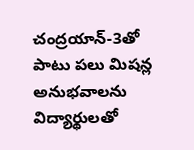చంద్రయాన్-3తో పాటు పలు మిషన్ల అనుభవాలను విద్యార్థులతో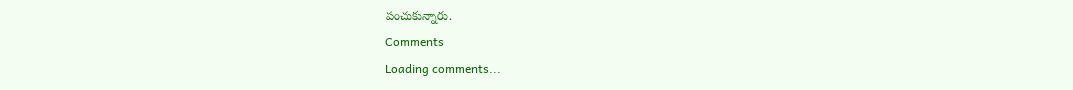పంచుకున్నారు.
Comments
Loading comments...